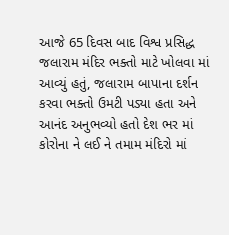આજે 65 દિવસ બાદ વિશ્વ પ્રસિદ્ધ જલારામ મંદિર ભક્તો માટે ખોલવા માં આવ્યું હતું, જલારામ બાપાના દર્શન કરવા ભક્તો ઉમટી પડ્યા હતા અને આનંદ અનુભવ્યો હતો દેશ ભર માં કોરોના ને લઈ ને તમામ મંદિરો માં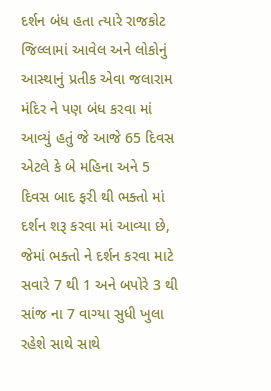દર્શન બંધ હતા ત્યારે રાજકોટ જિલ્લામાં આવેલ અને લોકોનું આસ્થાનું પ્રતીક એવા જલારામ મંદિર ને પણ બંધ કરવા માં આવ્યું હતું જે આજે 65 દિવસ એટલે કે બે મહિના અને 5 દિવસ બાદ ફરી થી ભક્તો માં દર્શન શરૂ કરવા માં આવ્યા છે, જેમાં ભક્તો ને દર્શન કરવા માટે સવારે 7 થી 1 અને બપોરે 3 થી સાંજ ના 7 વાગ્યા સુધી ખુલા રહેશે સાથે સાથે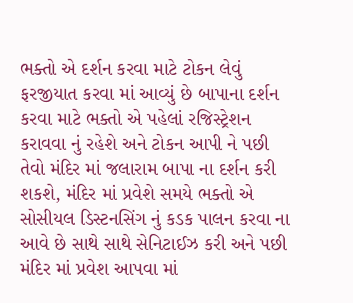ભક્તો એ દર્શન કરવા માટે ટોકન લેવું ફરજીયાત કરવા માં આવ્યું છે બાપાના દર્શન કરવા માટે ભક્તો એ પહેલાં રજિસ્ટ્રેશન કરાવવા નું રહેશે અને ટોકન આપી ને પછી તેવો મંદિર માં જલારામ બાપા ના દર્શન કરી શકશે, મંદિર માં પ્રવેશે સમયે ભક્તો એ સોસીયલ ડિસ્ટનસિંગ નું કડક પાલન કરવા ના આવે છે સાથે સાથે સેનિટાઈઝ કરી અને પછી મંદિર માં પ્રવેશ આપવા માં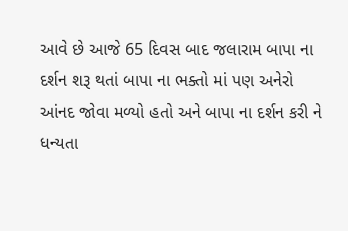આવે છે આજે 65 દિવસ બાદ જલારામ બાપા ના દર્શન શરૂ થતાં બાપા ના ભક્તો માં પણ અનેરો આંનદ જોવા મળ્યો હતો અને બાપા ના દર્શન કરી ને ધન્યતા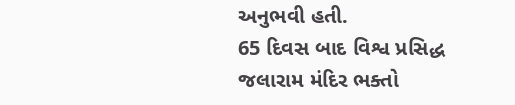અનુભવી હતી.
65 દિવસ બાદ વિશ્વ પ્રસિદ્ધ જલારામ મંદિર ભક્તો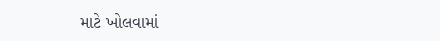માટે ખોલવામાં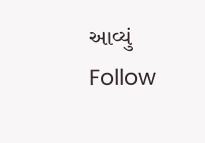આવ્યું
Follow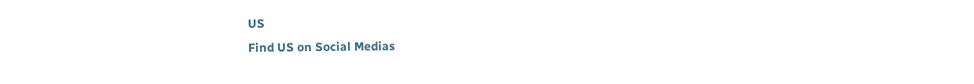US
Find US on Social Medias